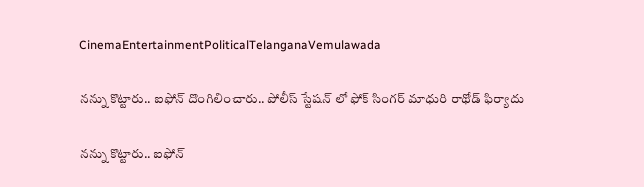CinemaEntertainmentPoliticalTelanganaVemulawada

నన్ను కొట్టారు.. ఐఫోన్ దొంగిలించారు.. పోలీస్ స్టేషన్ లో ఫోక్ సింగర్ మాధురి రాథోడ్ ఫిర్యాదు

నన్ను కొట్టారు.. ఐఫోన్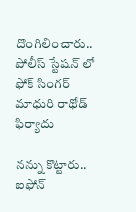దొంగిలించారు.. పోలీస్ స్టేషన్ లో ఫోక్ సింగర్ మాధురి రాథోడ్ ఫిర్యాదు

నన్ను కొట్టారు.. ఐఫోన్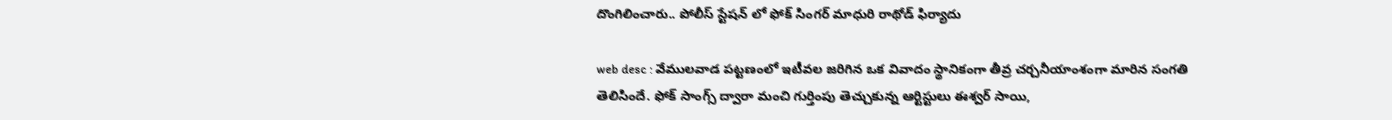దొంగిలించారు.. పోలీస్ స్టేషన్ లో ఫోక్ సింగర్ మాధురి రాథోడ్ ఫిర్యాదు

web desc : వేములవాడ పట్టణంలో ఇటీవల జరిగిన ఒక వివాదం స్థానికంగా తీవ్ర చర్చనీయాంశంగా మారిన సంగతి తెలిసిందే. ఫోక్ సాంగ్స్ ద్వారా మంచి గుర్తింపు తెచ్చుకున్న ఆర్టిస్టులు ఈశ్వర్ సాయి,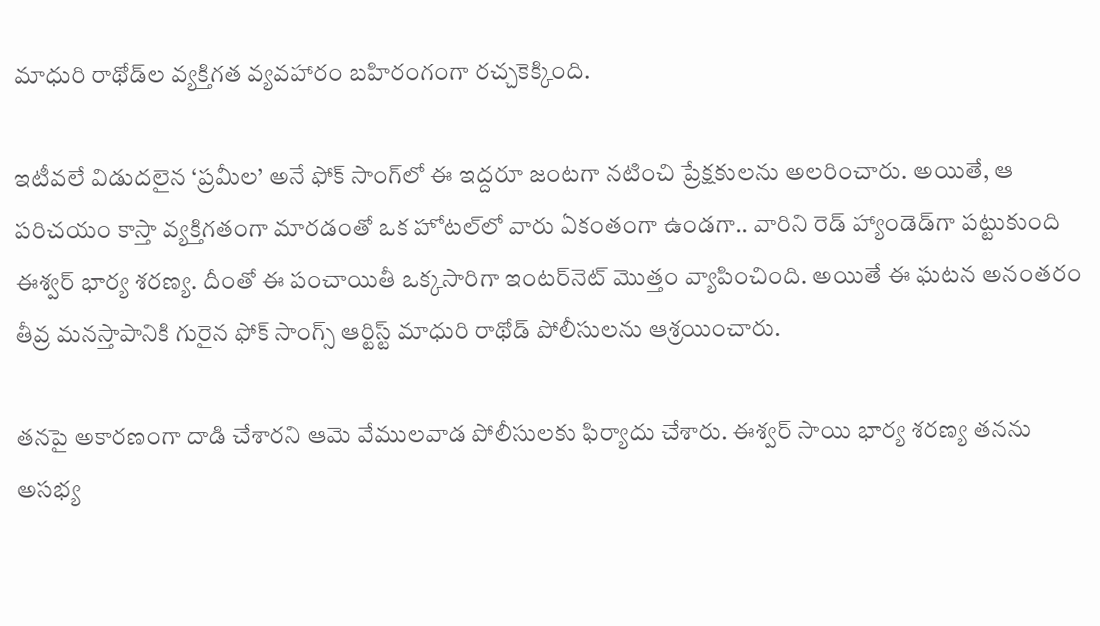మాధురి రాథోడ్‌ల వ్యక్తిగత వ్యవహారం బహిరంగంగా రచ్చకెక్కింది.

ఇటీవలే విడుదలైన ‘ప్రమీల’ అనే ఫోక్ సాంగ్‌లో ఈ ఇద్దరూ జంటగా నటించి ప్రేక్షకులను అలరించారు. అయితే, ఆ పరిచయం కాస్తా వ్యక్తిగతంగా మారడంతో ఒక హోటల్‌లో వారు ఏకంతంగా ఉండగా.. వారిని రెడ్ హ్యాండెడ్‌గా పట్టుకుంది ఈశ్వర్ భార్య శరణ్య. దీంతో ఈ పంచాయితీ ఒక్కసారిగా ఇంటర్‌నెట్ మొత్తం వ్యాపించింది. అయితే ఈ ఘటన అనంతరం తీవ్ర మనస్తాపానికి గురైన ఫోక్ సాంగ్స్ ఆర్టిస్ట్ మాధురి రాథోడ్ పోలీసులను ఆశ్రయించారు.

తనపై అకారణంగా దాడి చేశారని ఆమె వేములవాడ పోలీసులకు ఫిర్యాదు చేశారు. ఈశ్వర్ సాయి భార్య శరణ్య తనను అసభ్య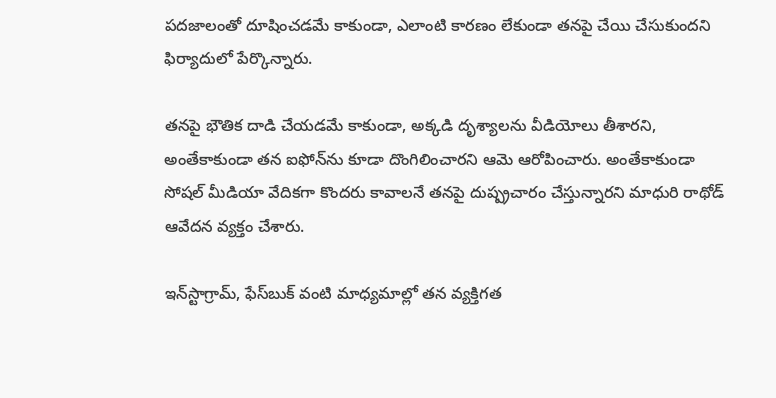పదజాలంతో దూషించడమే కాకుండా, ఎలాంటి కారణం లేకుండా తనపై చేయి చేసుకుందని ఫిర్యాదులో పేర్కొన్నారు.

తనపై భౌతిక దాడి చేయడమే కాకుండా, అక్కడి దృశ్యాలను వీడియోలు తీశారని, అంతేకాకుండా తన ఐఫోన్‌ను కూడా దొంగిలించారని ఆమె ఆరోపించారు. అంతేకాకుండా సోషల్ మీడియా వేదికగా కొందరు కావాలనే తనపై దుష్ప్రచారం చేస్తున్నారని మాధురి రాథోడ్ ఆవేదన వ్యక్తం చేశారు.

ఇన్‌స్టాగ్రామ్, ఫేస్‌బుక్ వంటి మాధ్యమాల్లో తన వ్యక్తిగత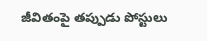జీవితంపై తప్పుడు పోస్టులు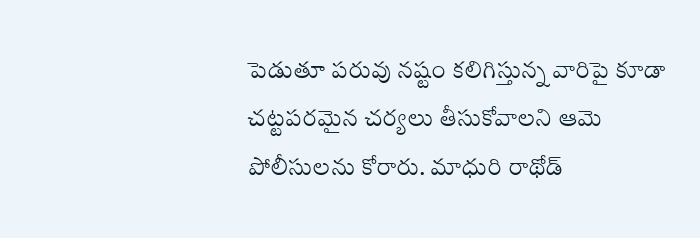పెడుతూ పరువు నష్టం కలిగిస్తున్న వారిపై కూడా చట్టపరమైన చర్యలు తీసుకోవాలని ఆమె పోలీసులను కోరారు. మాధురి రాథోడ్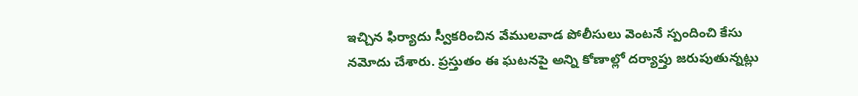ఇచ్చిన ఫిర్యాదు స్వీకరించిన వేములవాడ పోలీసులు వెంటనే స్పందించి కేసు నమోదు చేశారు. ప్రస్తుతం ఈ ఘటనపై అన్ని కోణాల్లో దర్యాప్తు జరుపుతున్నట్లు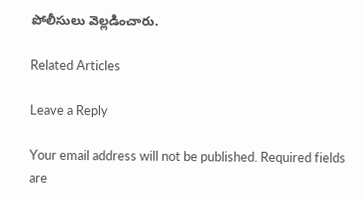పోలీసులు వెల్లడించారు.

Related Articles

Leave a Reply

Your email address will not be published. Required fields are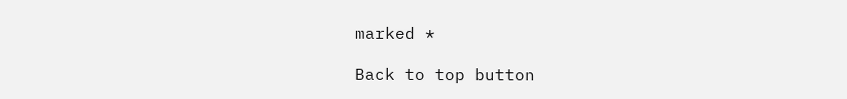marked *

Back to top button